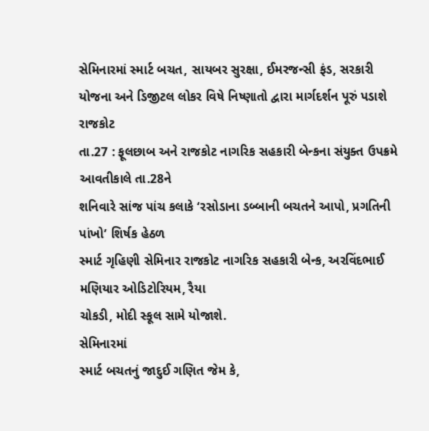સેમિનારમાં સ્માર્ટ બચત, સાયબર સુરક્ષા, ઈમરજન્સી ફંડ, સરકારી યોજના અને ડિજીટલ લોકર વિષે નિષ્ણાતો દ્વારા માર્ગદર્શન પૂરું પડાશે
રાજકોટ
તા.27 : ફૂલછાબ અને રાજકોટ નાગરિક સહકારી બેન્કના સંયુક્ત ઉપક્રમે આવતીકાલે તા.28ને
શનિવારે સાંજ પાંચ કલાકે ‘રસોડાના ડબ્બાની બચતને આપો, પ્રગતિની પાંખો’ શિર્ષક હેઠળ
સ્માર્ટ ગૃહિણી સેમિનાર રાજકોટ નાગરિક સહકારી બેન્ક, અરવિંદભાઈ મણિયાર ઓડિટોરિયમ, રૈયા
ચોકડી, મોદી સ્કૂલ સામે યોજાશે.
સેમિનારમાં
સ્માર્ટ બચતનું જાદુઈ ગણિત જેમ કે,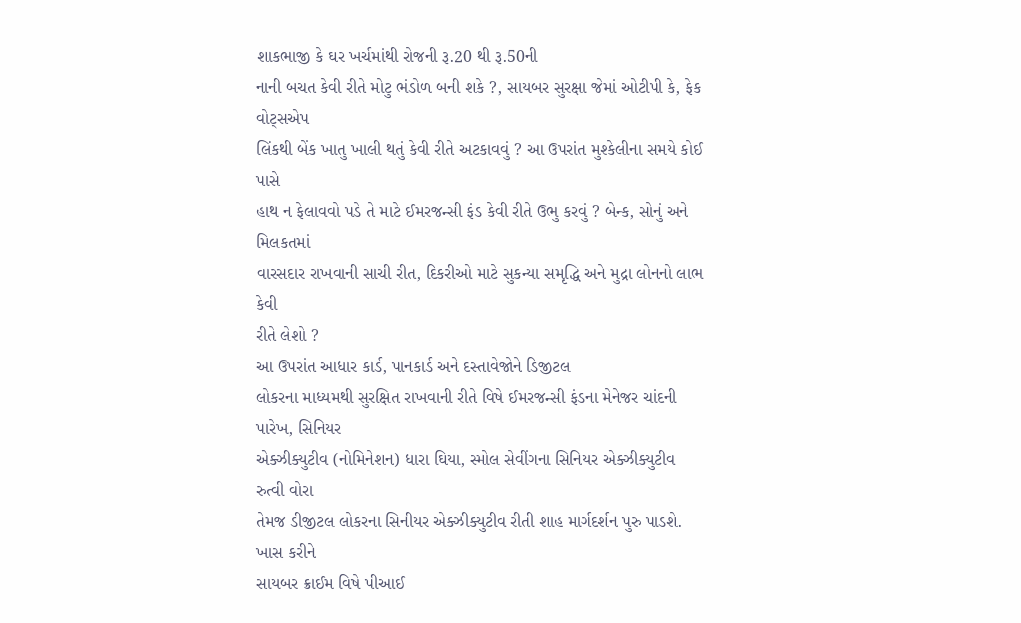શાકભાજી કે ઘર ખર્ચમાંથી રોજની રૂ.20 થી રૂ.50ની
નાની બચત કેવી રીતે મોટુ ભંડોળ બની શકે ?, સાયબર સુરક્ષા જેમાં ઓટીપી કે, ફેક વોટ્સએપ
લિંકથી બેંક ખાતુ ખાલી થતું કેવી રીતે અટકાવવું ? આ ઉપરાંત મુશ્કેલીના સમયે કોઈ પાસે
હાથ ન ફેલાવવો પડે તે માટે ઈમરજન્સી ફંડ કેવી રીતે ઉભુ કરવું ? બેન્ક, સોનું અને મિલકતમાં
વારસદાર રાખવાની સાચી રીત, દિકરીઓ માટે સુકન્યા સમૃદ્ધિ અને મુદ્રા લોનનો લાભ કેવી
રીતે લેશો ?
આ ઉપરાંત આધાર કાર્ડ, પાનકાર્ડ અને દસ્તાવેજોને ડિજીટલ
લોકરના માધ્યમથી સુરક્ષિત રાખવાની રીતે વિષે ઈમરજન્સી ફંડના મેનેજર ચાંદની પારેખ, સિનિયર
એક્ઝીક્યુટીવ (નોમિનેશન) ધારા ઘિયા, સ્મોલ સેવીંગના સિનિયર એક્ઝીક્યુટીવ રુત્વી વોરા
તેમજ ડીજીટલ લોકરના સિનીયર એક્ઝીક્યુટીવ રીતી શાહ માર્ગદર્શન પુરુ પાડશે. ખાસ કરીને
સાયબર ક્રાઈમ વિષે પીઆઈ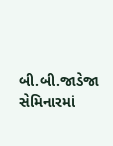બી.બી.જાડેજા સેમિનારમાં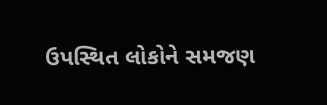ઉપસ્થિત લોકોને સમજણ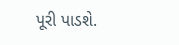પૂરી પાડશે.